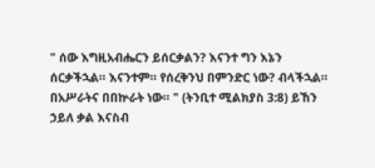" ሰው እግዚአብሔርን ይሰርቃልን? እናንተ ግን እኔን ሰርቃችኋል። እናንተም። የሰረቅንህ በምንድር ነው? ብላችኋል። በአሥራትና በበኵራት ነው። " (ትንቢተ ሚልክያስ 3:8) ይኸን ኃይለ ቃል እናስብ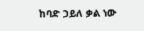ከባድ ኃይለ ቃል ነው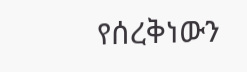የሰረቅነውን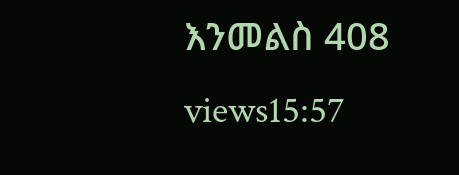እንመልስ 408 views15:57